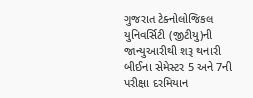ગુજરાત ટેક્નોલોજિકલ યુનિવર્સિટી (જીટીયુ)ની જાન્યુઆરીથી શરૂ થનારી બીઈના સેમેસ્ટર 5 અને 7ની પરીક્ષા દરમિયાન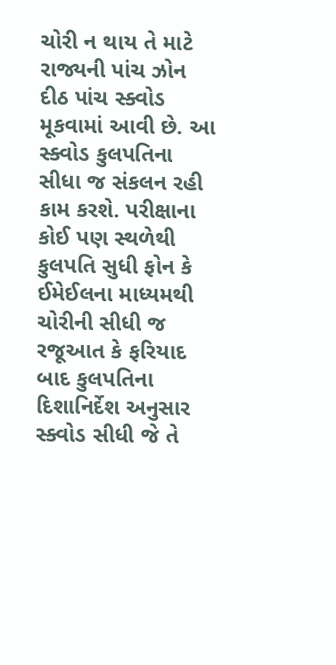ચોરી ન થાય તે માટે રાજ્યની પાંચ ઝોન દીઠ પાંચ સ્ક્વોડ મૂકવામાં આવી છે. આ સ્ક્વોડ કુલપતિના સીધા જ સંકલન રહી કામ કરશે. પરીક્ષાના કોઈ પણ સ્થળેથી કુલપતિ સુધી ફોન કે ઈમેઈલના માધ્યમથી ચોરીની સીધી જ રજૂઆત કે ફરિયાદ બાદ કુલપતિના દિશાનિર્દેશ અનુસાર સ્ક્વોડ સીધી જે તે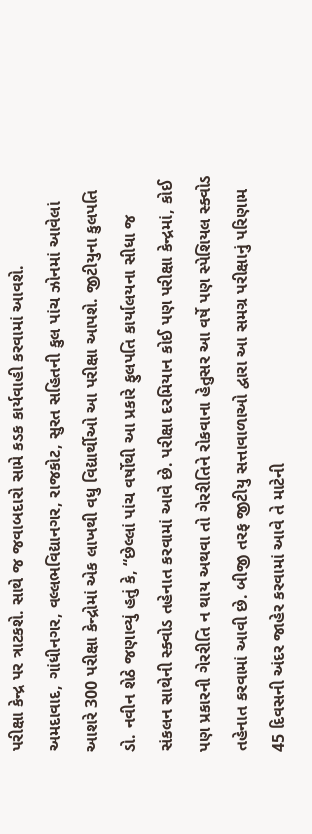પરીક્ષા કેન્દ્ર પર ત્રાટકશે. સાથે જ જવાબદારો સામે કડક કાર્યવાહી કરવામાં આવશે.
અમદાવાદ, ગાંધીનગર, વલ્લભવિદ્યાનગર, રાજકોટ, સુરત સહિતની કુલ પાંચ ઝોનમાં આવેલાં આશરે 300 પરીક્ષા કેન્દ્રોમાં એક લાખથી વધુ વિદ્યાર્થીઓ આ પરીક્ષા આપશે. જીટીયુના કુલપતિ ડો. નવીન શેઠે જણાવ્યું હતું કે, “છેલ્લાં પાંચ વર્ષોથી આ પ્રકારે ફુલપતિ કાર્યાલયના સીધા જ સંકલન સાથેની સ્ક્વોડ તહેનાત કરવામાં આવે છે. પરીક્ષા દરમિયાન કોઈ પણ પરીક્ષા કેન્દ્રમાં, કોઈ પણ પ્રકારની ગેરરીતિ ન થાય અથવા તો ગેરરીતિને રોકવાના હેતુસર આ વર્ષે પણ સ્પેશિયલ સ્ક્વોડ તહેનાત કરવામાં આવી છે. બીજી તરફ જીટીયુ સત્તાવાળાઓ દ્વારા આ સમગ્ર પરીક્ષાનું પરિણામ 45 દિવસની અંદર જાહેર કરવામાં આવે તે માટેની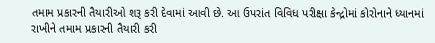તમામ પ્રકારની તૈયારીઓ શરૂ કરી દેવામાં આવી છે. આ ઉપરાંત વિવિધ પરીક્ષા કેન્દ્રોમાં કોરોનાને ધ્યાનમાં રાખીને તમામ પ્રકારની તૈયારી કરી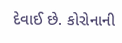દેવાઈ છે. કોરોનાની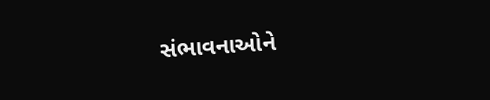સંભાવનાઓને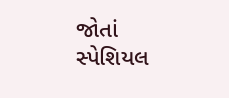જોતાં સ્પેશિયલ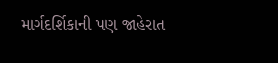માર્ગદર્શિકાની પણ જાહેરાત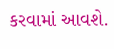કરવામાં આવશે.